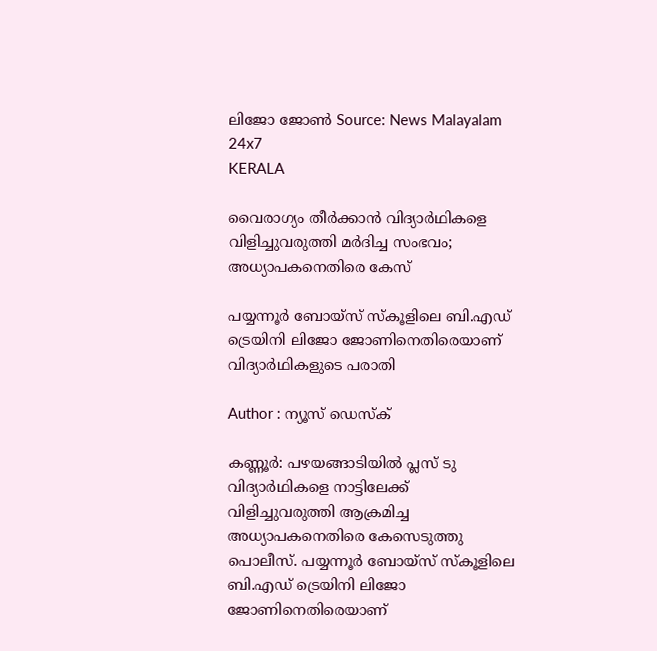ലിജോ ജോൺ Source: News Malayalam 24x7
KERALA

വൈരാഗ്യം തീർക്കാൻ വിദ്യാർഥികളെ വിളിച്ചുവരുത്തി മർദിച്ച സംഭവം; അധ്യാപകനെതിരെ കേസ്

പയ്യന്നൂർ ബോയ്സ് സ്കൂളിലെ ബി.എഡ് ട്രെയിനി ലിജോ ജോണിനെതിരെയാണ് വിദ്യാർഥികളുടെ പരാതി

Author : ന്യൂസ് ഡെസ്ക്

കണ്ണൂർ: പഴയങ്ങാടിയിൽ പ്ലസ് ടു വിദ്യാർഥികളെ നാട്ടിലേക്ക് വിളിച്ചുവരുത്തി ആക്രമിച്ച അധ്യാപകനെതിരെ കേസെടുത്തു പൊലീസ്. പയ്യന്നൂർ ബോയ്സ് സ്കൂളിലെ ബി.എഡ് ട്രെയിനി ലിജോ ജോണിനെതിരെയാണ്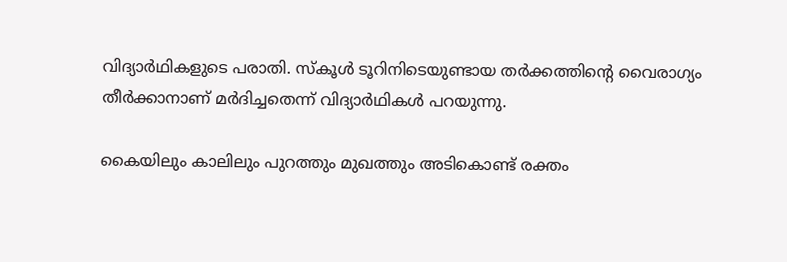വിദ്യാർഥികളുടെ പരാതി. സ്കൂൾ ടൂറിനിടെയുണ്ടായ തർക്കത്തിന്റെ വൈരാഗ്യം തീർക്കാനാണ് മർദിച്ചതെന്ന് വിദ്യാർഥികൾ പറയുന്നു.

കൈയിലും കാലിലും പുറത്തും മുഖത്തും അടികൊണ്ട് രക്തം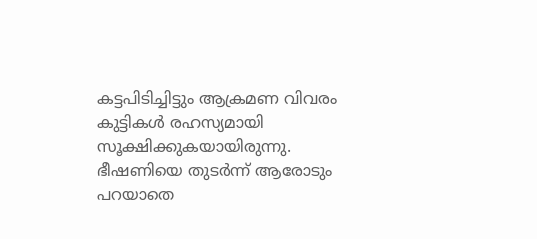കട്ടപിടിച്ചിട്ടും ആക്രമണ വിവരം കുട്ടികൾ രഹസ്യമായി സൂക്ഷിക്കുകയായിരുന്നു. ഭീഷണിയെ തുടർന്ന് ആരോടും പറയാതെ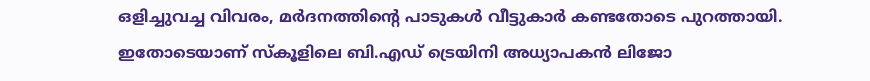ഒളിച്ചുവച്ച വിവരം, മർദനത്തിന്റെ പാടുകൾ വീട്ടുകാർ കണ്ടതോടെ പുറത്തായി. ഇതോടെയാണ് സ്കൂളിലെ ബി.എഡ് ട്രെയിനി അധ്യാപകൻ ലിജോ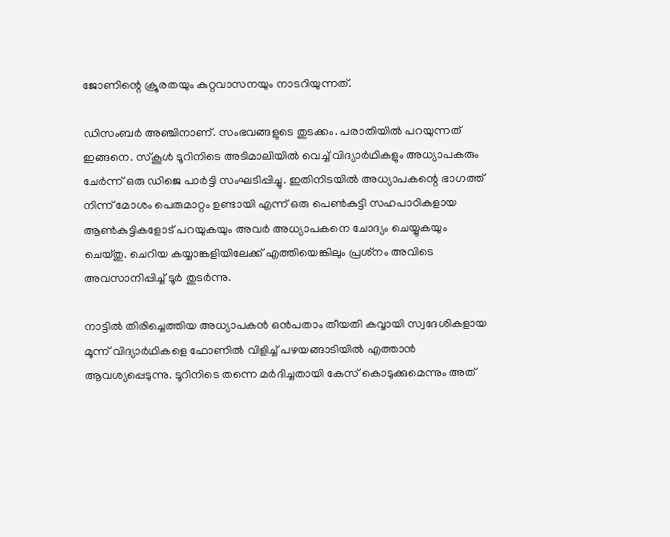ജോണിന്റെ ക്രൂരതയും കുറ്റവാസനയും നാടറിയുന്നത്.

ഡിസംബർ അഞ്ചിനാണ്. സംഭവങ്ങളുടെ തുടക്കം. പരാതിയിൽ പറയുന്നത് ഇങ്ങനെ. സ്‌കൂൾ ടൂറിനിടെ അടിമാലിയിൽ വെച്ച് വിദ്യാർഥികളും അധ്യാപകരും ചേർന്ന് ഒരു ഡിജെ പാർട്ടി സംഘടിപ്പിച്ചു. ഇതിനിടയിൽ അധ്യാപകന്റെ ഭാഗത്ത് നിന്ന് മോശം പെരുമാറ്റം ഉണ്ടായി എന്ന് ഒരു പെൺകുട്ടി സഹപാഠികളായ ആൺകുട്ടികളോട് പറയുകയും അവർ അധ്യാപകനെ ചോദ്യം ചെയ്യുകയും ചെയ്തു. ചെറിയ കയ്യാങ്കളിയിലേക്ക് എത്തിയെങ്കിലും പ്രശ്‌നം അവിടെ അവസാനിപ്പിച്ച് ടൂർ തുടർന്നു.

നാട്ടിൽ തിരിച്ചെത്തിയ അധ്യാപകൻ ഒൻപതാം തീയതി കവ്വായി സ്വദേശികളായ മൂന്ന് വിദ്യാർഥികളെ ഫോണിൽ വിളിച്ച് പഴയങ്ങാടിയിൽ എത്താൻ ആവശ്യപ്പെടുന്നു. ടൂറിനിടെ തന്നെ മർദിച്ചതായി കേസ് കൊടുക്കുമെന്നും അത്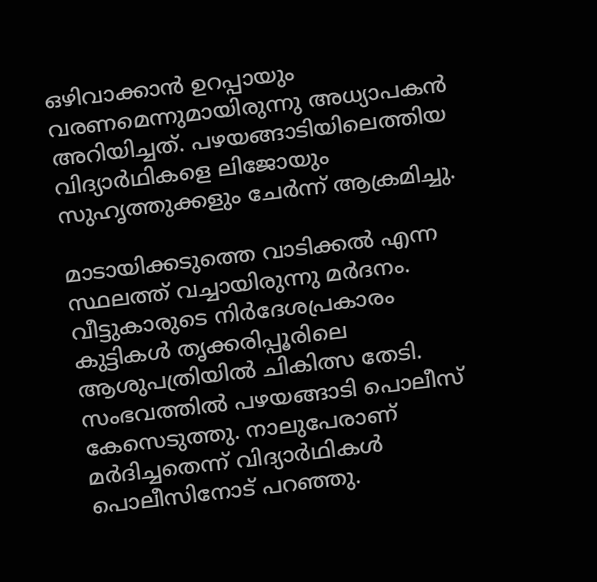ഒഴിവാക്കാൻ ഉറപ്പായും വരണമെന്നുമായിരുന്നു അധ്യാപകൻ അറിയിച്ചത്. പഴയങ്ങാടിയിലെത്തിയ വിദ്യാർഥികളെ ലിജോയും സുഹൃത്തുക്കളും ചേർന്ന് ആക്രമിച്ചു.

മാടായിക്കടുത്തെ വാടിക്കൽ എന്ന സ്ഥലത്ത് വച്ചായിരുന്നു മർദനം. വീട്ടുകാരുടെ നിർദേശപ്രകാരം കുട്ടികൾ തൃക്കരിപ്പൂരിലെ ആശുപത്രിയിൽ ചികിത്സ തേടി. സംഭവത്തിൽ പഴയങ്ങാടി പൊലീസ് കേസെടുത്തു. നാലുപേരാണ് മർദിച്ചതെന്ന് വിദ്യാർഥികൾ പൊലീസിനോട് പറഞ്ഞു.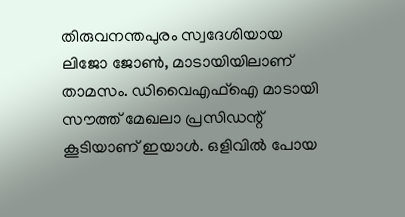തിരുവനന്തപുരം സ്വദേശിയായ ലിജോ ജോൺ, മാടായിയിലാണ് താമസം. ഡിവൈഎഫ്ഐ മാടായി സൗത്ത് മേഖലാ പ്രസിഡന്റ് കൂടിയാണ് ഇയാൾ. ഒളിവിൽ പോയ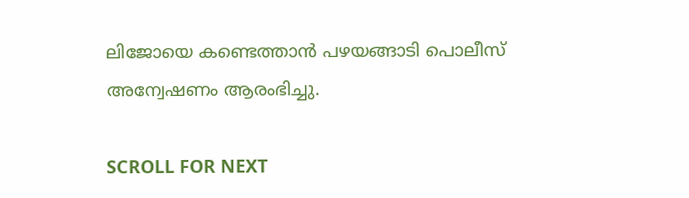ലിജോയെ കണ്ടെത്താൻ പഴയങ്ങാടി പൊലീസ് അന്വേഷണം ആരംഭിച്ചു.

SCROLL FOR NEXT